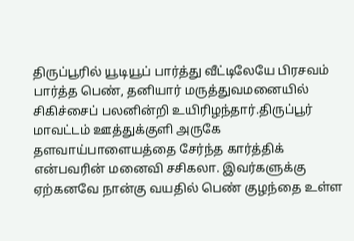திருப்பூரில் யூடியூப் பார்த்து வீட்டிலேயே பிரசவம் பார்த்த பெண், தனியார் மருத்துவமனையில் சிகிச்சைப் பலனின்றி உயிரிழந்தார்.திருப்பூர் மாவட்டம் ஊத்துக்குளி அருகே தளவாய்பாளையத்தை சேர்ந்த கார்த்திக் என்பவரின் மனைவி சசிகலா. இவர்களுக்கு ஏற்கனவே நான்கு வயதில் பெண் குழந்தை உள்ள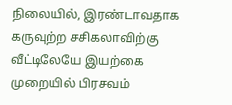நிலையில், இரண்டாவதாக கருவுற்ற சசிகலாவிற்கு வீட்டிலேயே இயற்கை முறையில் பிரசவம்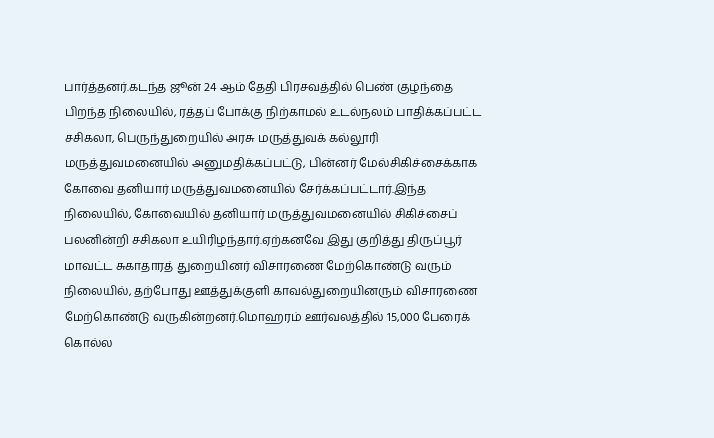பார்த்தனர்.கடந்த ஜூன் 24 ஆம் தேதி பிரசவத்தில் பெண் குழந்தை பிறந்த நிலையில், ரத்தப் போக்கு நிற்காமல் உடல்நலம் பாதிக்கப்பட்ட சசிகலா, பெருந்துறையில் அரசு மருத்துவக் கல்லூரி மருத்துவமனையில் அனுமதிக்கப்பட்டு, பின்னர் மேல்சிகிச்சைக்காக கோவை தனியார் மருத்துவமனையில் சேர்க்கப்பட்டார்.இந்த நிலையில், கோவையில் தனியார் மருத்துவமனையில் சிகிச்சைப் பலனின்றி சசிகலா உயிரிழந்தார்.ஏற்கனவே இது குறித்து திருப்பூர் மாவட்ட சுகாதாரத் துறையினர் விசாரணை மேற்கொண்டு வரும் நிலையில், தற்போது ஊத்துக்குளி காவல்துறையினரும் விசாரணை மேற்கொண்டு வருகின்றனர்.மொஹரம் ஊர்வலத்தில் 15,000 பேரைக் கொல்ல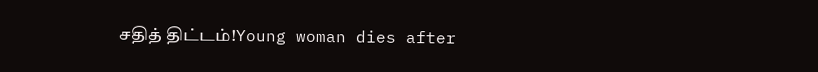சதித் திட்டம்!Young woman dies after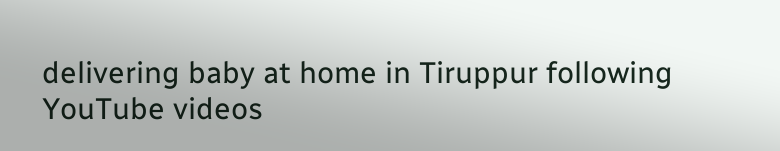delivering baby at home in Tiruppur following YouTube videos